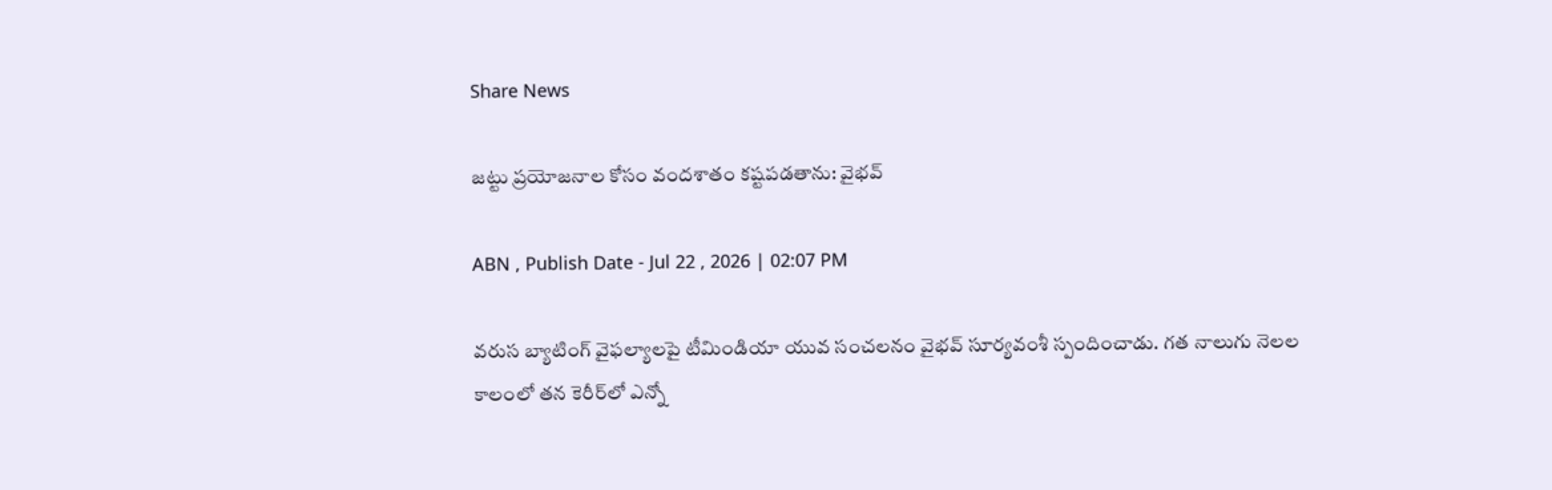Share News

జట్టు ప్రయోజనాల కోసం వందశాతం కష్టపడతాను: వైభవ్

ABN , Publish Date - Jul 22 , 2026 | 02:07 PM

వరుస బ్యాటింగ్‌ వైఫల్యాలపై టీమిండియా యువ సంచలనం వైభవ్‌ సూర్యవంశీ స్పందించాడు. గత నాలుగు నెలల కాలంలో తన కెరీర్‌లో ఎన్నో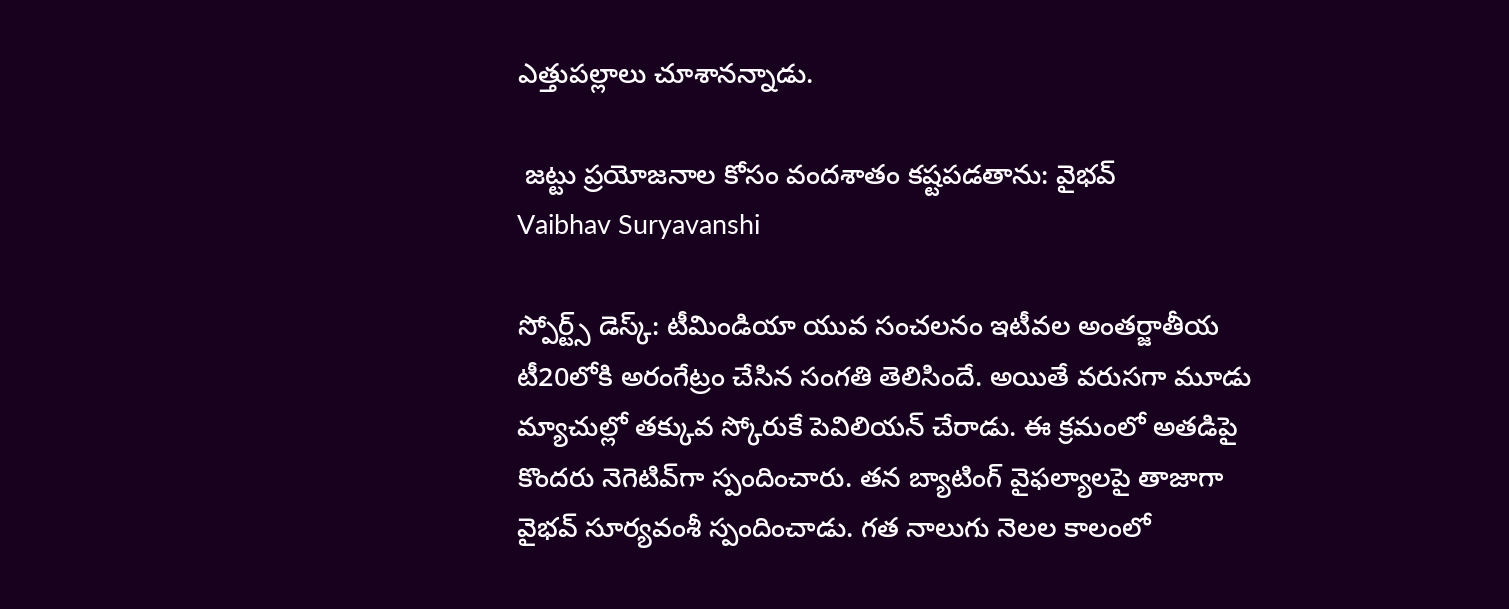ఎత్తుపల్లాలు చూశానన్నాడు.

 జట్టు ప్రయోజనాల కోసం వందశాతం కష్టపడతాను: వైభవ్
Vaibhav Suryavanshi

స్పోర్ట్స్ డెస్క్: టీమిండియా యువ సంచలనం ఇటీవల అంతర్జాతీయ టీ20లోకి అరంగేట్రం చేసిన సంగతి తెలిసిందే. అయితే వరుసగా మూడు మ్యాచుల్లో తక్కువ స్కోరుకే పెవిలియన్ చేరాడు. ఈ క్రమంలో అతడిపై కొందరు నెగెటివ్‌గా స్పందించారు. తన బ్యాటింగ్ వైఫల్యాలపై తాజాగా వైభవ్ సూర్యవంశీ స్పందించాడు. గత నాలుగు నెలల కాలంలో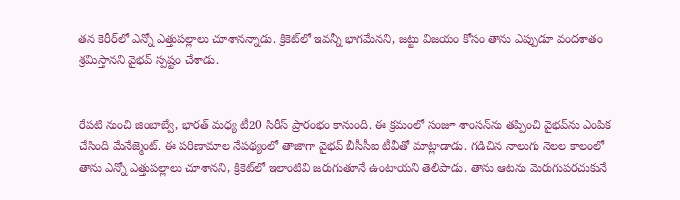తన కెరీర్‌లో ఎన్నో ఎత్తుపల్లాలు చూశానన్నాడు. క్రికెట్‌లో ఇవన్నీ భాగమేనని, జట్టు విజయం కోసం తాను ఎప్పుడూ వందశాతం శ్రమిస్తానని వైభవ్ స్పష్టం చేశాడు.


రేపటి నుంచి జింబాబ్వే, భారత్ మధ్య టీ20 సిరీస్ ప్రారంభం కానుంది. ఈ క్రమంలో సంజూ శాంసన్‌ను తప్పించి వైభవ్‌ను ఎంపిక చేసింది మేనేజ్మెంట్. ఈ పరిణామాల నేపథ్యంలో తాజాగా వైభవ్ బీసీసీఐ టీవీతో మాట్లాడాడు. గడిచిన నాలుగు నెలల కాలంలో తాను ఎన్నో ఎత్తుపల్లాలు చూశానని, క్రికెట్‌లో ఇలాంటివి జరుగుతూనే ఉంటాయని తెలిపాడు. తాను ఆటను మెరుగుపరచుకునే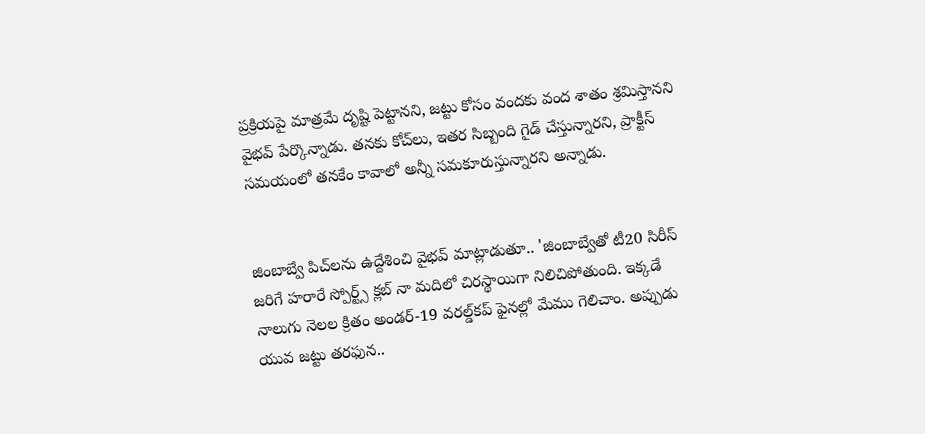ప్రక్రియపై మాత్రమే దృష్టి పెట్టానని, జట్టు కోసం వందకు వంద శాతం శ్రమిస్తానని వైభవ్‌ పేర్కొన్నాడు. తనకు కోచ్‌లు, ఇతర సిబ్బంది గైడ్ చేస్తున్నారని, ప్రాక్టీస్‌ సమయంలో తనకేం కావాలో అన్నీ సమకూరుస్తున్నారని అన్నాడు.


జింబాబ్వే పిచ్‌లను ఉద్దేశించి వైభవ్ మాట్లాడుతూ.. 'జింబాబ్వేతో టీ20 సిరీస్‌ జరిగే హరారే స్పోర్ట్స్‌ క్లబ్‌ నా మదిలో చిరస్థాయిగా నిలిచిపోతుంది. ఇక్కడే నాలుగు నెలల క్రితం అండర్‌-19 వరల్డ్‌కప్‌ ఫైనల్లో మేము గెలిచాం. అప్పుడు యువ జట్టు తరఫున..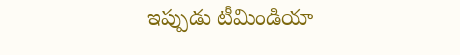ఇప్పుడు టీమిండియా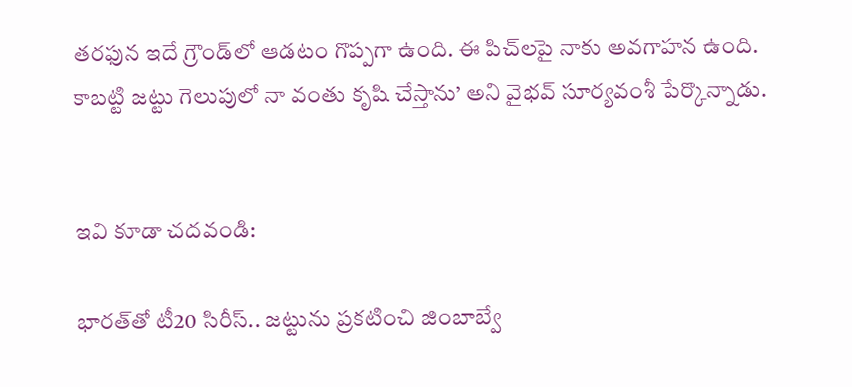తరఫున ఇదే గ్రౌండ్‌లో ఆడటం గొప్పగా ఉంది. ఈ పిచ్‌లపై నాకు అవగాహన ఉంది. కాబట్టి జట్టు గెలుపులో నా వంతు కృషి చేస్తాను’ అని వైభవ్‌ సూర్యవంశీ పేర్కొన్నాడు.


ఇవి కూడా చదవండి:

భారత్‌తో టీ20 సిరీస్.. జట్టును ప్రకటించి జింబాబ్వే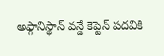అఫ్గానిస్థాన్ వన్డే కెప్టెన్‌ పదవికి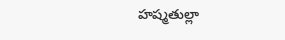హష్మతుల్లా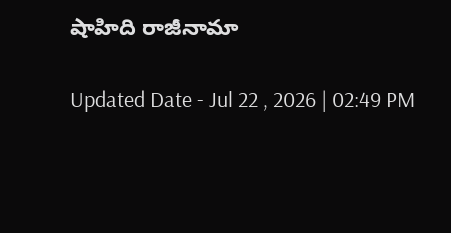షాహిది రాజీనామా

Updated Date - Jul 22 , 2026 | 02:49 PM